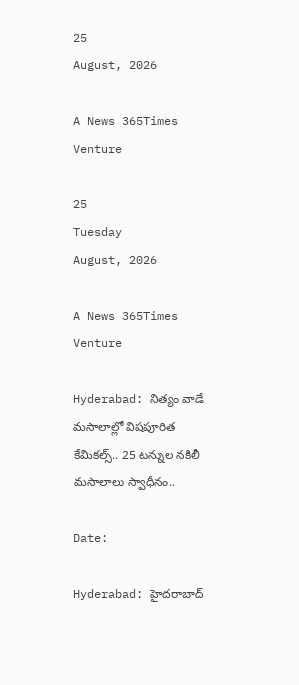25
August, 2026

A News 365Times Venture

25
Tuesday
August, 2026

A News 365Times Venture

Hyderabad: నిత్యం వాడే మసాలాల్లో విషపూరిత కేమికల్స్.. 25 టన్నుల నకిలీ మసాలాలు స్వాధీనం..

Date:

Hyderabad: హైదరాబాద్‌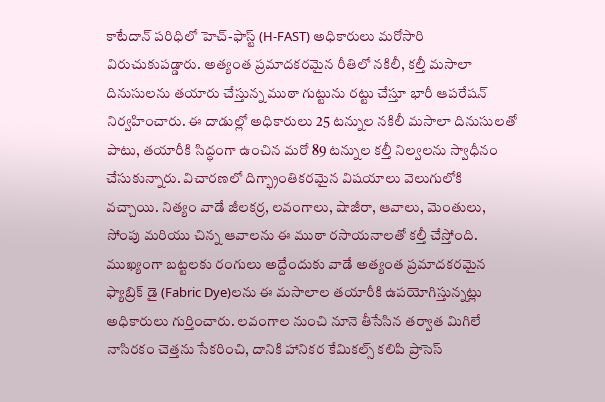కాటేదాన్‌ పరిధిలో హెచ్-ఫాస్ట్ (H-FAST) అధికారులు మరోసారి విరుచుకుపడ్డారు. అత్యంత ప్రమాదకరమైన రీతిలో నకిలీ, కల్తీ మసాలా దినుసులను తయారు చేస్తున్న ముఠా గుట్టును రట్టు చేస్తూ భారీ ఆపరేషన్ నిర్వహించారు. ఈ దాడుల్లో అధికారులు 25 టన్నుల నకిలీ మసాలా దినుసులతో పాటు, తయారీకి సిద్ధంగా ఉంచిన మరో 89 టన్నుల కల్తీ నిల్వలను స్వాధీనం చేసుకున్నారు. విచారణలో దిగ్భ్రాంతికరమైన విషయాలు వెలుగులోకి వచ్చాయి. నిత్యం వాడే జీలకర్ర, లవంగాలు, షాజీరా, ఆవాలు, మెంతులు, సోంపు మరియు చిన్న ఆవాలను ఈ ముఠా రసాయనాలతో కల్తీ చేస్తోంది. ముఖ్యంగా బట్టలకు రంగులు అద్దేందుకు వాడే అత్యంత ప్రమాదకరమైన ఫ్యాబ్రిక్ డై (Fabric Dye)లను ఈ మసాలాల తయారీకి ఉపయోగిస్తున్నట్లు అధికారులు గుర్తించారు. లవంగాల నుంచి నూనె తీసేసిన తర్వాత మిగిలే నాసిరకం చెత్తను సేకరించి, దానికి హానికర కేమికల్స్ కలిపి ప్రాసెస్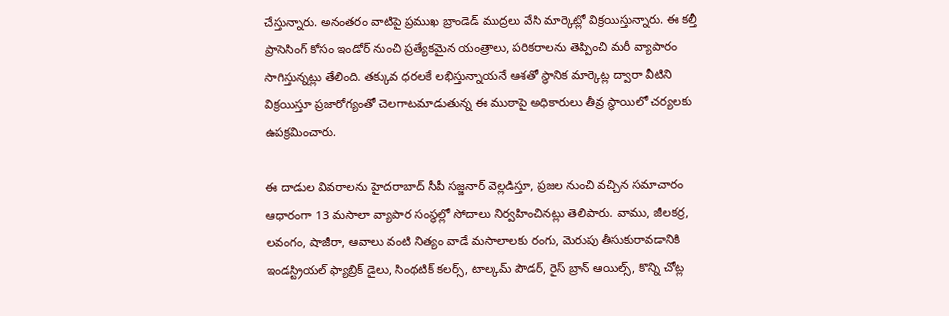చేస్తున్నారు. అనంతరం వాటిపై ప్రముఖ బ్రాండెడ్ ముద్రలు వేసి మార్కెట్లో విక్రయిస్తున్నారు. ఈ కల్తీ ప్రాసెసింగ్ కోసం ఇండోర్ నుంచి ప్రత్యేకమైన యంత్రాలు, పరికరాలను తెప్పించి మరీ వ్యాపారం సాగిస్తున్నట్లు తేలింది. తక్కువ ధరలకే లభిస్తున్నాయనే ఆశతో స్థానిక మార్కెట్ల ద్వారా వీటిని విక్రయిస్తూ ప్రజారోగ్యంతో చెలగాటమాడుతున్న ఈ ముఠాపై అధికారులు తీవ్ర స్థాయిలో చర్యలకు ఉపక్రమించారు.

ఈ దాడుల వివరాలను హైదరాబాద్ సీపీ సజ్జనార్ వెల్లడిస్తూ, ప్రజల నుంచి వచ్చిన సమాచారం ఆధారంగా 13 మసాలా వ్యాపార సంస్థల్లో సోదాలు నిర్వహించినట్లు తెలిపారు. వాము, జీలకర్ర, లవంగం, షాజీరా, ఆవాలు వంటి నిత్యం వాడే మసాలాలకు రంగు, మెరుపు తీసుకురావడానికి ఇండస్ట్రియల్ ఫ్యాబ్రిక్ డైలు, సింథటిక్ కలర్స్, టాల్కమ్ పౌడర్, రైస్ బ్రాన్ ఆయిల్స్, కొన్ని చోట్ల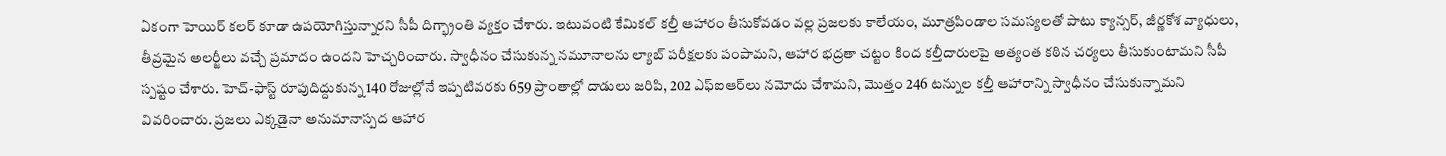ఏకంగా హెయిర్ కలర్ కూడా ఉపయోగిస్తున్నారని సీపీ దిగ్భ్రాంతి వ్యక్తం చేశారు. ఇటువంటి కేమికల్ కల్తీ ఆహారం తీసుకోవడం వల్ల ప్రజలకు కాలేయం, మూత్రపిండాల సమస్యలతో పాటు క్యాన్సర్, జీర్ణకోశ వ్యాధులు, తీవ్రమైన అలర్జీలు వచ్చే ప్రమాదం ఉందని హెచ్చరించారు. స్వాధీనం చేసుకున్న నమూనాలను ల్యాబ్ పరీక్షలకు పంపామని, ఆహార భద్రతా చట్టం కింద కల్తీదారులపై అత్యంత కఠిన చర్యలు తీసుకుంటామని సీపీ స్పష్టం చేశారు. హెచ్-ఫాస్ట్ రూపుదిద్దుకున్న 140 రోజుల్లోనే ఇప్పటివరకు 659 ప్రాంతాల్లో దాడులు జరిపి, 202 ఎఫ్‌ఐఆర్‌లు నమోదు చేశామని, మొత్తం 246 టన్నుల కల్తీ ఆహారాన్ని స్వాధీనం చేసుకున్నామని వివరించారు. ప్రజలు ఎక్కడైనా అనుమానాస్పద ఆహార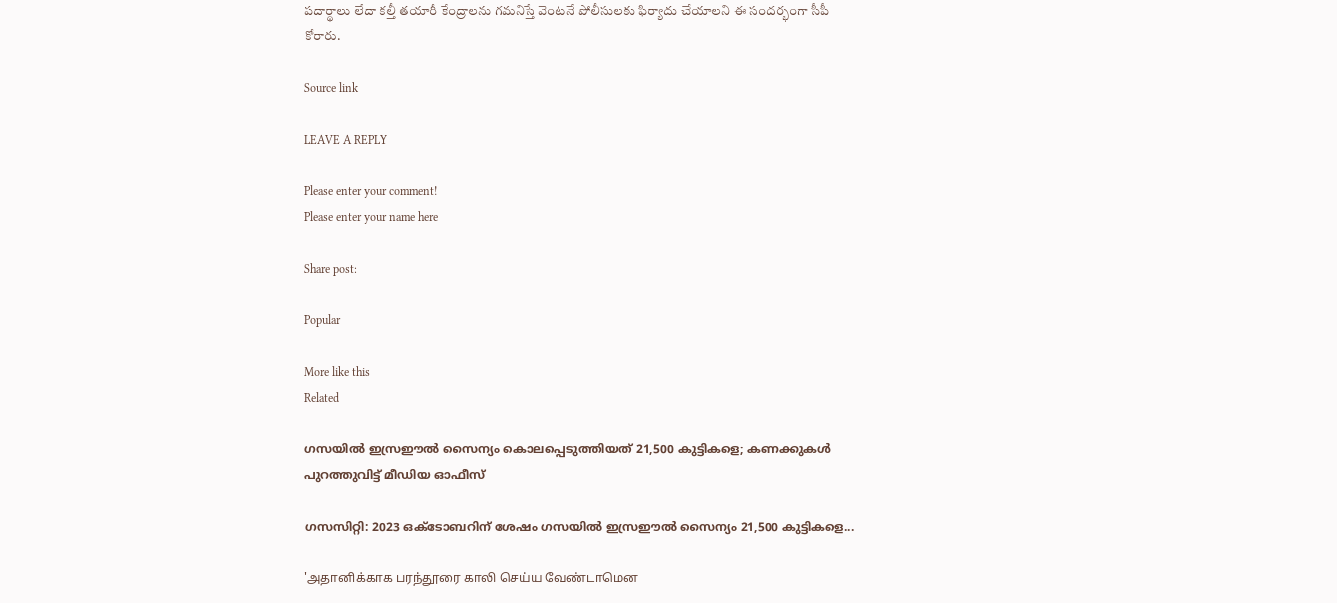పదార్థాలు లేదా కల్తీ తయారీ కేంద్రాలను గమనిస్తే వెంటనే పోలీసులకు ఫిర్యాదు చేయాలని ఈ సందర్భంగా సీపీ కోరారు.

Source link

LEAVE A REPLY

Please enter your comment!
Please enter your name here

Share post:

Popular

More like this
Related

ഗസയില്‍ ഇസ്രഈല്‍ സൈന്യം കൊലപ്പെടുത്തിയത് 21,500 കുട്ടികളെ; കണക്കുകള്‍ പുറത്തുവിട്ട് മീഡിയ ഓഫീസ്

ഗസസിറ്റി: 2023 ഒക്ടോബറിന് ശേഷം ഗസയില്‍ ഇസ്രഈല്‍ സൈന്യം 21,500 കുട്ടികളെ...

'அதானிக்காக பரந்தூரை காலி செய்ய வேண்டாமென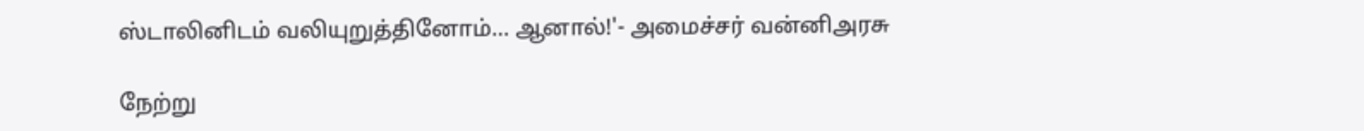ஸ்டாலினிடம் வலியுறுத்தினோம்… ஆனால்!'- அமைச்சர் வன்னிஅரசு

நேற்று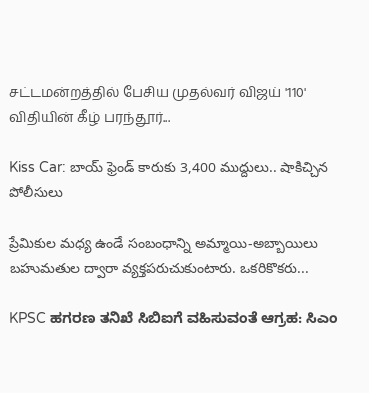சட்டமன்றத்தில் பேசிய முதல்வர் விஜய் '110' விதியின் கீழ் பரந்தூர்...

Kiss Car: బాయ్‌ ఫ్రెండ్‌ కారుకు 3,400 ముద్దులు.. షాకిచ్చిన పోలీసులు

ప్రేమికుల మధ్య ఉండే సంబంధాన్ని అమ్మాయి-అబ్బాయిలు బహుమతుల ద్వారా వ్యక్తపరుచుకుంటారు. ఒకరికొకరు...

KPSC ಹಗರಣ ತನಿಖೆ ಸಿಬಿಐಗೆ ವಹಿಸುವಂತೆ ಆಗ್ರಹ: ಸಿಎಂ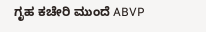ಗೃಹ ಕಚೇರಿ ಮುಂದೆ ABVP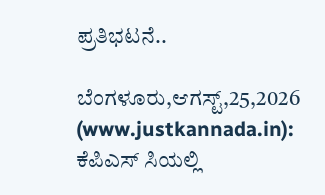ಪ್ರತಿಭಟನೆ..

ಬೆಂಗಳೂರು,ಆಗಸ್ಟ್,25,2026 (www.justkannada.in): ಕೆಪಿಎಸ್ ಸಿಯಲ್ಲಿ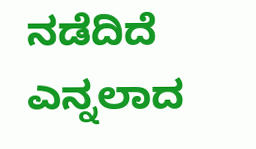ನಡೆದಿದೆ ಎನ್ನಲಾದ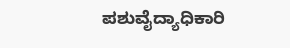ಪಶುವೈದ್ಯಾಧಿಕಾರಿ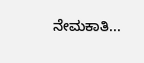ನೇಮಕಾತಿ...